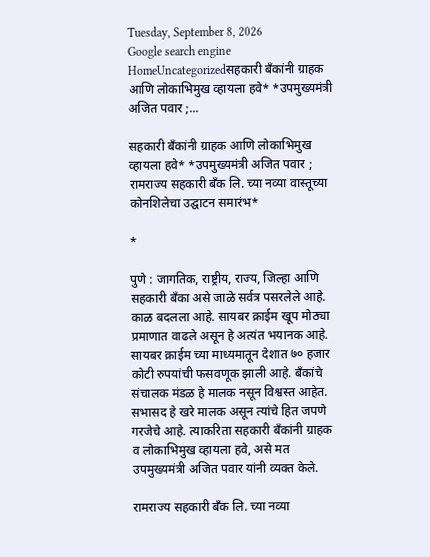Tuesday, September 8, 2026
Google search engine
HomeUncategorizedसहकारी बँकांनी ग्राहक आणि लोकाभिमुख व्हायला हवे* *उपमुख्यमंत्री अजित पवार ;...

सहकारी बँकांनी ग्राहक आणि लोकाभिमुख व्हायला हवे* *उपमुख्यमंत्री अजित पवार ; रामराज्य सहकारी बँक लि. च्या नव्या वास्तूच्या कोनशिलेचा उद्घाटन समारंभ*

*

पुणे : जागतिक, राष्ट्रीय, राज्य, जिल्हा आणि सहकारी बँका असे जाळे सर्वत्र पसरलेले आहे. काळ बदलला आहे. सायबर क्राईम खूप मोठ्या प्रमाणात वाढले असून हे अत्यंत भयानक आहे. सायबर क्राईम च्या माध्यमातून देशात ७० हजार कोटी रुपयांची फसवणूक झाली आहे. बँकांचे संचालक मंडळ हे मालक नसून विश्वस्त आहेत. सभासद हे खरे मालक असून त्यांचे हित जपणे गरजेचे आहे. त्याकरिता सहकारी बँकांनी ग्राहक व लोकाभिमुख व्हायला हवे, असे मत उपमुख्यमंत्री अजित पवार यांनी व्यक्त केले.

रामराज्य सहकारी बँक लि. च्या नव्या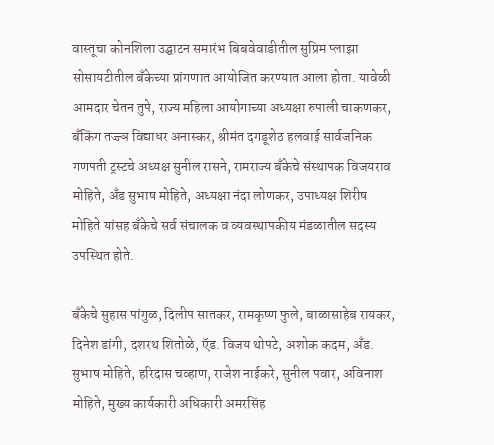वास्तूचा कोनशिला उद्घाटन समारंभ बिबवेवाडीतील सुप्रिम प्लाझा सोसायटीतील बँकेच्या प्रांगणात आयोजित करण्यात आला होता. यावेळी आमदार चेतन तुपे, राज्य महिला आयोगाच्या अध्यक्षा रुपाली चाकणकर, बँकिंग तज्ज्ञ विद्याधर अनास्कर, श्रीमंत दगडूशेठ हलवाई सार्वजनिक गणपती ट्रस्टचे अध्यक्ष सुनील रासने, रामराज्य बँकेचे संस्थापक विजयराव मोहिते, अँड सुभाष मोहिते, अध्यक्षा नंदा लोणकर, उपाध्यक्ष शिरीष मोहिते यांसह बँकेचे सर्व संचालक व व्यवस्थापकीय मंडळातील सदस्य उपस्थित होते.

बँकेचे सुहास पांगुळ, दिलीप सातकर, रामकृष्ण फुले, बाळासाहेब रायकर, दिनेश डांगी, दशरथ शितोळे, ऍड. विजय थोपटे, अशोक कदम, अँड. सुभाष मोहिते, हरिदास चव्हाण, राजेश नाईकरे, सुनील पवार, अविनाश मोहिते, मुख्य कार्यकारी अधिकारी अमरसिंह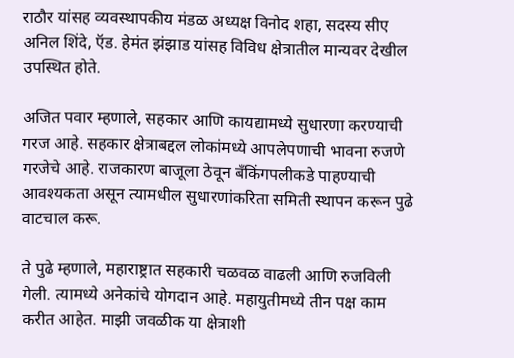राठौर यांसह व्यवस्थापकीय मंडळ अध्यक्ष विनोद शहा, सदस्य सीए अनिल शिंदे, ऍड. हेमंत झंझाड यांसह विविध क्षेत्रातील मान्यवर देखील उपस्थित होते.

अजित पवार म्हणाले, सहकार आणि कायद्यामध्ये सुधारणा करण्याची गरज आहे. सहकार क्षेत्राबद्दल लोकांमध्ये आपलेपणाची भावना रुजणे गरजेचे आहे. राजकारण बाजूला ठेवून बँकिंगपलीकडे पाहण्याची आवश्यकता असून त्यामधील सुधारणांकरिता समिती स्थापन करून पुढे वाटचाल करू.

ते पुढे म्हणाले, महाराष्ट्रात सहकारी चळवळ वाढली आणि रुजविली गेली. त्यामध्ये अनेकांचे योगदान आहे. महायुतीमध्ये तीन पक्ष काम करीत आहेत. माझी जवळीक या क्षेत्राशी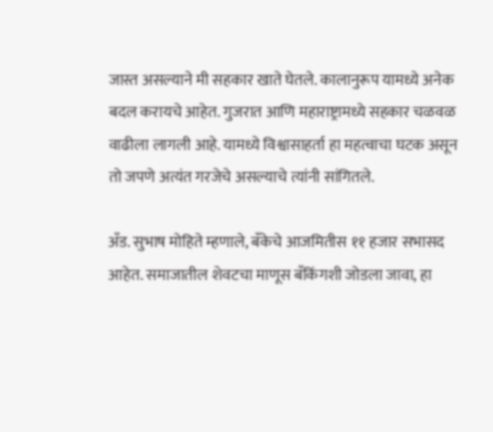जास्त असल्याने मी सहकार खाते घेतले. कालानुरूप यामध्ये अनेक बदल करायचे आहेत. गुजरात आणि महाराष्ट्रामध्ये सहकार चळवळ वाढीला लागली आहे. यामध्ये विश्वासाहर्ता हा महत्वाचा घटक असून तो जपणे अत्यंत गरजेचे असल्याचे त्यांनी सांगितले.

अँड. सुभाष मोहिते म्हणाले, बँकेचे आजमितीस ११ हजार सभासद आहेत. समाजातील शेवटचा माणूस बँकिंगशी जोडला जावा, हा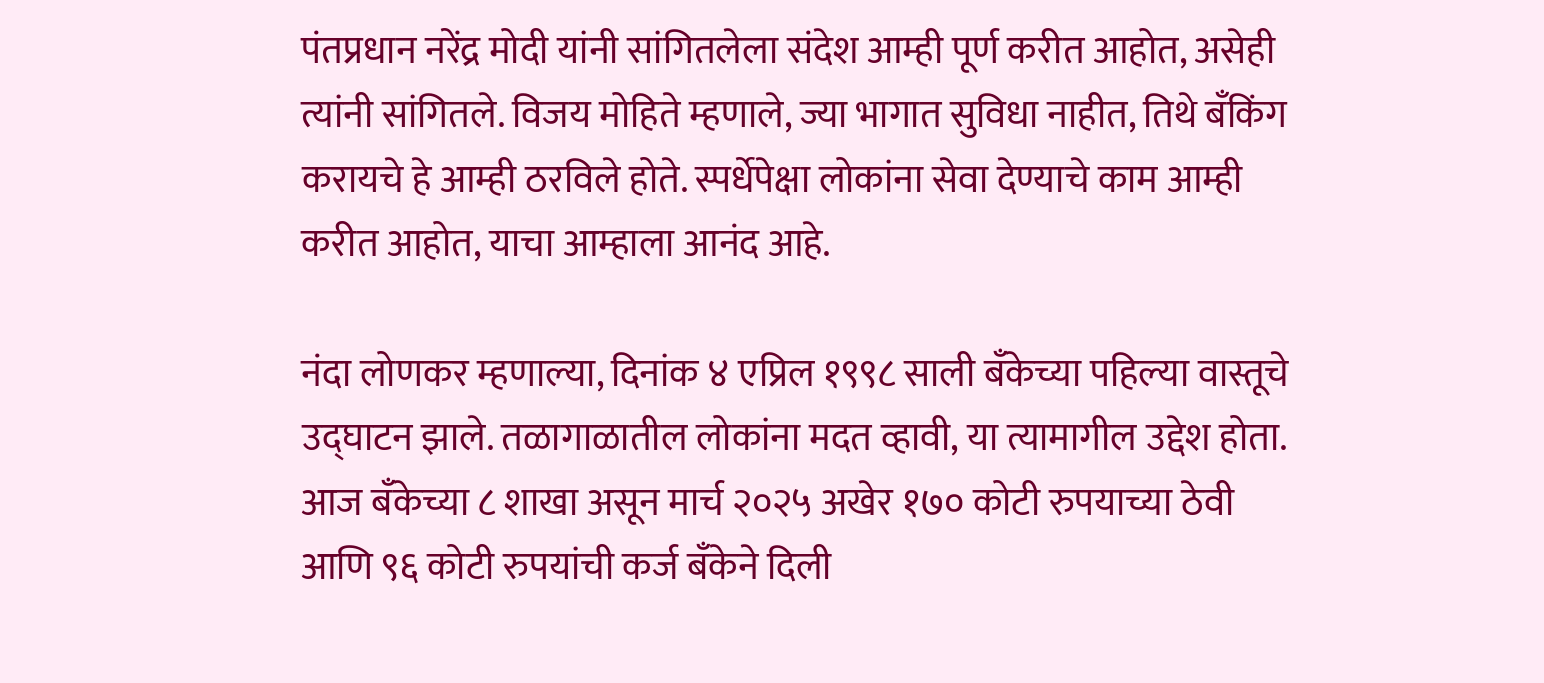पंतप्रधान नरेंद्र मोदी यांनी सांगितलेला संदेश आम्ही पूर्ण करीत आहोत, असेही त्यांनी सांगितले. विजय मोहिते म्हणाले, ज्या भागात सुविधा नाहीत, तिथे बँकिंग करायचे हे आम्ही ठरविले होते. स्पर्धेपेक्षा लोकांना सेवा देण्याचे काम आम्ही करीत आहोत, याचा आम्हाला आनंद आहे.

नंदा लोणकर म्हणाल्या, दिनांक ४ एप्रिल १९९८ साली बँकेच्या पहिल्या वास्तूचे उद्घाटन झाले. तळागाळातील लोकांना मदत व्हावी, या त्यामागील उद्देश होता. आज बँकेच्या ८ शाखा असून मार्च २०२५ अखेर १७० कोटी रुपयाच्या ठेवी आणि ९६ कोटी रुपयांची कर्ज बँकेने दिली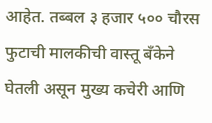आहेत. तब्बल ३ हजार ५०० चौरस फुटाची मालकीची वास्तू बँकेने घेतली असून मुख्य कचेरी आणि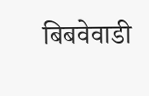बिबवेवाडी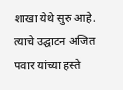शाखा येथे सुरु आहे. त्याचे उद्घाटन अजित पवार यांच्या हस्ते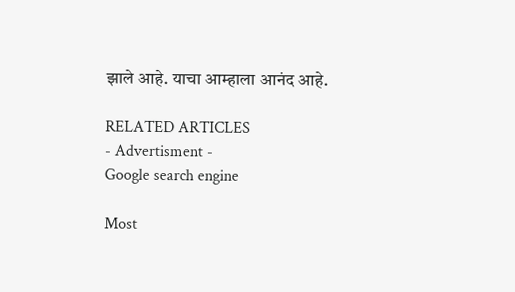झाले आहे. याचा आम्हाला आनंद आहे.

RELATED ARTICLES
- Advertisment -
Google search engine

Most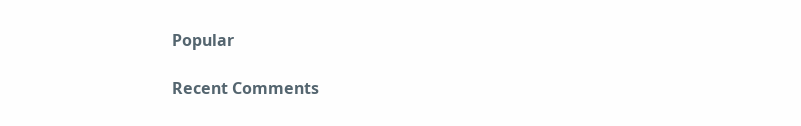Popular

Recent Comments